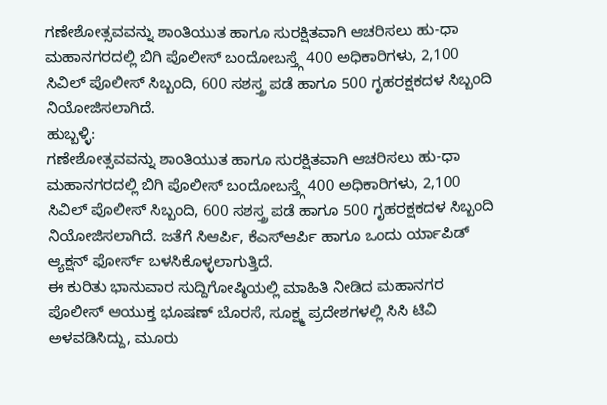ಗಣೇಶೋತ್ಸವವನ್ನು ಶಾಂತಿಯುತ ಹಾಗೂ ಸುರಕ್ಷಿತವಾಗಿ ಆಚರಿಸಲು ಹು-ಧಾ ಮಹಾನಗರದಲ್ಲಿ ಬಿಗಿ ಪೊಲೀಸ್ ಬಂದೋಬಸ್ತ್ಗೆ 400 ಅಧಿಕಾರಿಗಳು, 2,100 ಸಿವಿಲ್ ಪೊಲೀಸ್ ಸಿಬ್ಬಂದಿ, 600 ಸಶಸ್ತ್ರ ಪಡೆ ಹಾಗೂ 500 ಗೃಹರಕ್ಷಕದಳ ಸಿಬ್ಬಂದಿ ನಿಯೋಜಿಸಲಾಗಿದೆ.
ಹುಬ್ಬಳ್ಳಿ:
ಗಣೇಶೋತ್ಸವವನ್ನು ಶಾಂತಿಯುತ ಹಾಗೂ ಸುರಕ್ಷಿತವಾಗಿ ಆಚರಿಸಲು ಹು-ಧಾ ಮಹಾನಗರದಲ್ಲಿ ಬಿಗಿ ಪೊಲೀಸ್ ಬಂದೋಬಸ್ತ್ಗೆ 400 ಅಧಿಕಾರಿಗಳು, 2,100 ಸಿವಿಲ್ ಪೊಲೀಸ್ ಸಿಬ್ಬಂದಿ, 600 ಸಶಸ್ತ್ರ ಪಡೆ ಹಾಗೂ 500 ಗೃಹರಕ್ಷಕದಳ ಸಿಬ್ಬಂದಿ ನಿಯೋಜಿಸಲಾಗಿದೆ. ಜತೆಗೆ ಸಿಆರ್ಪಿ, ಕೆಎಸ್ಆರ್ಪಿ ಹಾಗೂ ಒಂದು ರ್ಯಾಪಿಡ್ ಆ್ಯಕ್ಷನ್ ಫೋರ್ಸ್ ಬಳಸಿಕೊಳ್ಳಲಾಗುತ್ತಿದೆ.
ಈ ಕುರಿತು ಭಾನುವಾರ ಸುದ್ದಿಗೋಷ್ಠಿಯಲ್ಲಿ ಮಾಹಿತಿ ನೀಡಿದ ಮಹಾನಗರ ಪೊಲೀಸ್ ಆಯುಕ್ತ ಭೂಷಣ್ ಬೊರಸೆ, ಸೂಕ್ಷ್ಮ ಪ್ರದೇಶಗಳಲ್ಲಿ ಸಿಸಿ ಟಿವಿ ಅಳವಡಿಸಿದ್ದು, ಮೂರು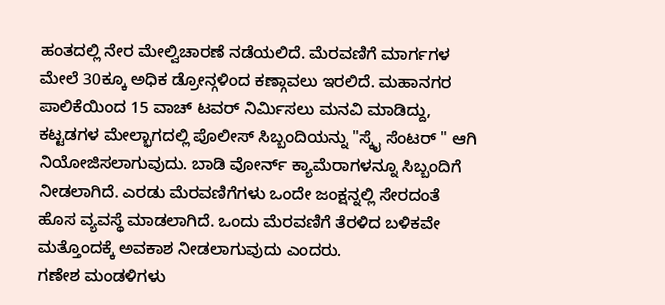ಹಂತದಲ್ಲಿ ನೇರ ಮೇಲ್ವಿಚಾರಣೆ ನಡೆಯಲಿದೆ. ಮೆರವಣಿಗೆ ಮಾರ್ಗಗಳ ಮೇಲೆ 30ಕ್ಕೂ ಅಧಿಕ ಡ್ರೋನ್ಗಳಿಂದ ಕಣ್ಗಾವಲು ಇರಲಿದೆ. ಮಹಾನಗರ ಪಾಲಿಕೆಯಿಂದ 15 ವಾಚ್ ಟವರ್ ನಿರ್ಮಿಸಲು ಮನವಿ ಮಾಡಿದ್ದು, ಕಟ್ಟಡಗಳ ಮೇಲ್ಭಾಗದಲ್ಲಿ ಪೊಲೀಸ್ ಸಿಬ್ಬಂದಿಯನ್ನು "ಸ್ಕೈ ಸೆಂಟರ್ " ಆಗಿ ನಿಯೋಜಿಸಲಾಗುವುದು. ಬಾಡಿ ವೋರ್ನ್ ಕ್ಯಾಮೆರಾಗಳನ್ನೂ ಸಿಬ್ಬಂದಿಗೆ ನೀಡಲಾಗಿದೆ. ಎರಡು ಮೆರವಣಿಗೆಗಳು ಒಂದೇ ಜಂಕ್ಷನ್ನಲ್ಲಿ ಸೇರದಂತೆ ಹೊಸ ವ್ಯವಸ್ಥೆ ಮಾಡಲಾಗಿದೆ. ಒಂದು ಮೆರವಣಿಗೆ ತೆರಳಿದ ಬಳಿಕವೇ ಮತ್ತೊಂದಕ್ಕೆ ಅವಕಾಶ ನೀಡಲಾಗುವುದು ಎಂದರು.
ಗಣೇಶ ಮಂಡಳಿಗಳು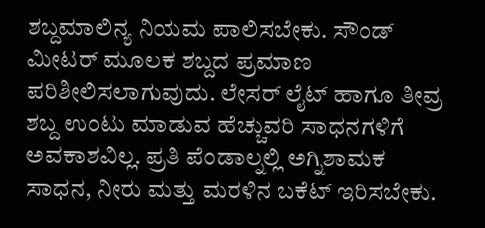ಶಬ್ದಮಾಲಿನ್ಯ ನಿಯಮ ಪಾಲಿಸಬೇಕು. ಸೌಂಡ್ ಮೀಟರ್ ಮೂಲಕ ಶಬ್ದದ ಪ್ರಮಾಣ ಪರಿಶೀಲಿಸಲಾಗುವುದು. ಲೇಸರ್ ಲೈಟ್ ಹಾಗೂ ತೀವ್ರ ಶಬ್ದ ಉಂಟು ಮಾಡುವ ಹೆಚ್ಚುವರಿ ಸಾಧನಗಳಿಗೆ ಅವಕಾಶವಿಲ್ಲ. ಪ್ರತಿ ಪೆಂಡಾಲ್ನಲ್ಲಿ ಅಗ್ನಿಶಾಮಕ ಸಾಧನ, ನೀರು ಮತ್ತು ಮರಳಿನ ಬಕೆಟ್ ಇರಿಸಬೇಕು.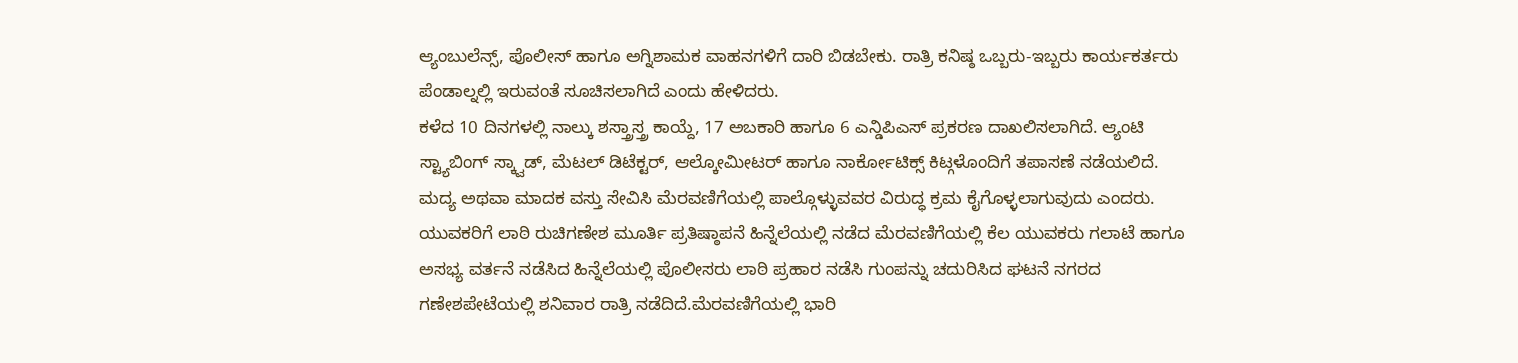ಆ್ಯಂಬುಲೆನ್ಸ್, ಪೊಲೀಸ್ ಹಾಗೂ ಅಗ್ನಿಶಾಮಕ ವಾಹನಗಳಿಗೆ ದಾರಿ ಬಿಡಬೇಕು. ರಾತ್ರಿ ಕನಿಷ್ಠ ಒಬ್ಬರು-ಇಬ್ಬರು ಕಾರ್ಯಕರ್ತರು ಪೆಂಡಾಲ್ನಲ್ಲಿ ಇರುವಂತೆ ಸೂಚಿಸಲಾಗಿದೆ ಎಂದು ಹೇಳಿದರು.
ಕಳೆದ 10 ದಿನಗಳಲ್ಲಿ ನಾಲ್ಕು ಶಸ್ತ್ರಾಸ್ತ್ರ ಕಾಯ್ದೆ, 17 ಅಬಕಾರಿ ಹಾಗೂ 6 ಎನ್ಡಿಪಿಎಸ್ ಪ್ರಕರಣ ದಾಖಲಿಸಲಾಗಿದೆ. ಆ್ಯಂಟಿ ಸ್ಟ್ಯಾಬಿಂಗ್ ಸ್ಕ್ವಾಡ್, ಮೆಟಲ್ ಡಿಟೆಕ್ಟರ್, ಆಲ್ಕೋಮೀಟರ್ ಹಾಗೂ ನಾರ್ಕೋಟಿಕ್ಸ್ ಕಿಟ್ಗಳೊಂದಿಗೆ ತಪಾಸಣೆ ನಡೆಯಲಿದೆ. ಮದ್ಯ ಅಥವಾ ಮಾದಕ ವಸ್ತು ಸೇವಿಸಿ ಮೆರವಣಿಗೆಯಲ್ಲಿ ಪಾಲ್ಗೊಳ್ಳುವವರ ವಿರುದ್ಧ ಕ್ರಮ ಕೈಗೊಳ್ಳಲಾಗುವುದು ಎಂದರು.
ಯುವಕರಿಗೆ ಲಾಠಿ ರುಚಿಗಣೇಶ ಮೂರ್ತಿ ಪ್ರತಿಷ್ಠಾಪನೆ ಹಿನ್ನೆಲೆಯಲ್ಲಿ ನಡೆದ ಮೆರವಣಿಗೆಯಲ್ಲಿ ಕೆಲ ಯುವಕರು ಗಲಾಟೆ ಹಾಗೂ ಅಸಭ್ಯ ವರ್ತನೆ ನಡೆಸಿದ ಹಿನ್ನೆಲೆಯಲ್ಲಿ ಪೊಲೀಸರು ಲಾಠಿ ಪ್ರಹಾರ ನಡೆಸಿ ಗುಂಪನ್ನು ಚದುರಿಸಿದ ಘಟನೆ ನಗರದ ಗಣೇಶಪೇಟೆಯಲ್ಲಿ ಶನಿವಾರ ರಾತ್ರಿ ನಡೆದಿದೆ.ಮೆರವಣಿಗೆಯಲ್ಲಿ ಭಾರಿ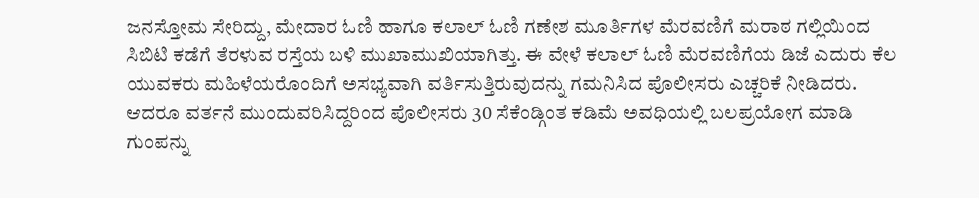ಜನಸ್ತೋಮ ಸೇರಿದ್ದು, ಮೇದಾರ ಓಣಿ ಹಾಗೂ ಕಲಾಲ್ ಓಣಿ ಗಣೇಶ ಮೂರ್ತಿಗಳ ಮೆರವಣಿಗೆ ಮರಾಠ ಗಲ್ಲಿಯಿಂದ ಸಿಬಿಟಿ ಕಡೆಗೆ ತೆರಳುವ ರಸ್ತೆಯ ಬಳಿ ಮುಖಾಮುಖಿಯಾಗಿತ್ತು. ಈ ವೇಳೆ ಕಲಾಲ್ ಓಣಿ ಮೆರವಣಿಗೆಯ ಡಿಜೆ ಎದುರು ಕೆಲ ಯುವಕರು ಮಹಿಳೆಯರೊಂದಿಗೆ ಅಸಭ್ಯವಾಗಿ ವರ್ತಿಸುತ್ತಿರುವುದನ್ನು ಗಮನಿಸಿದ ಪೊಲೀಸರು ಎಚ್ಚರಿಕೆ ನೀಡಿದರು. ಆದರೂ ವರ್ತನೆ ಮುಂದುವರಿಸಿದ್ದರಿಂದ ಪೊಲೀಸರು 30 ಸೆಕೆಂಡ್ಗಿಂತ ಕಡಿಮೆ ಅವಧಿಯಲ್ಲಿ ಬಲಪ್ರಯೋಗ ಮಾಡಿ ಗುಂಪನ್ನು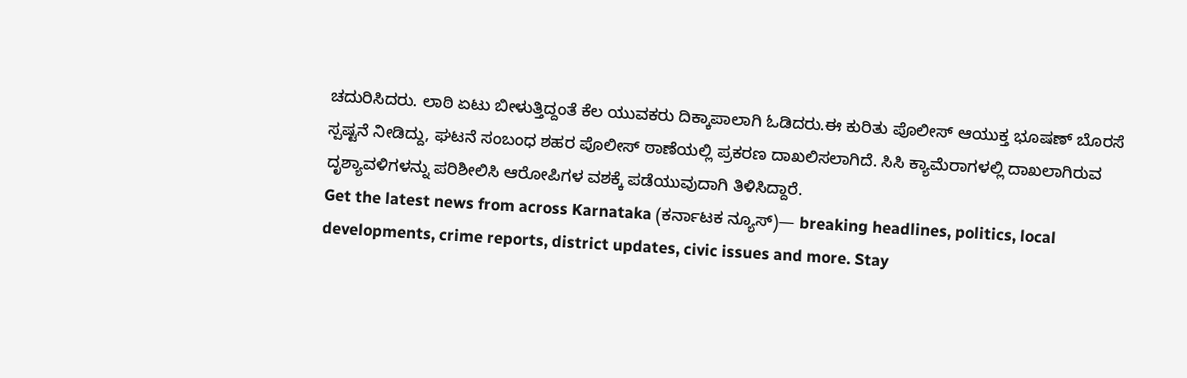ಚದುರಿಸಿದರು. ಲಾಠಿ ಏಟು ಬೀಳುತ್ತಿದ್ದಂತೆ ಕೆಲ ಯುವಕರು ದಿಕ್ಕಾಪಾಲಾಗಿ ಓಡಿದರು.ಈ ಕುರಿತು ಪೊಲೀಸ್ ಆಯುಕ್ತ ಭೂಷಣ್ ಬೊರಸೆ ಸ್ಪಷ್ಟನೆ ನೀಡಿದ್ದು, ಘಟನೆ ಸಂಬಂಧ ಶಹರ ಪೊಲೀಸ್ ಠಾಣೆಯಲ್ಲಿ ಪ್ರಕರಣ ದಾಖಲಿಸಲಾಗಿದೆ. ಸಿಸಿ ಕ್ಯಾಮೆರಾಗಳಲ್ಲಿ ದಾಖಲಾಗಿರುವ ದೃಶ್ಯಾವಳಿಗಳನ್ನು ಪರಿಶೀಲಿಸಿ ಆರೋಪಿಗಳ ವಶಕ್ಕೆ ಪಡೆಯುವುದಾಗಿ ತಿಳಿಸಿದ್ದಾರೆ.
Get the latest news from across Karnataka (ಕರ್ನಾಟಕ ನ್ಯೂಸ್)— breaking headlines, politics, local developments, crime reports, district updates, civic issues and more. Stay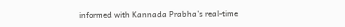informed with Kannada Prabha’s real‑time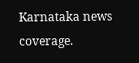Karnataka news coverage.